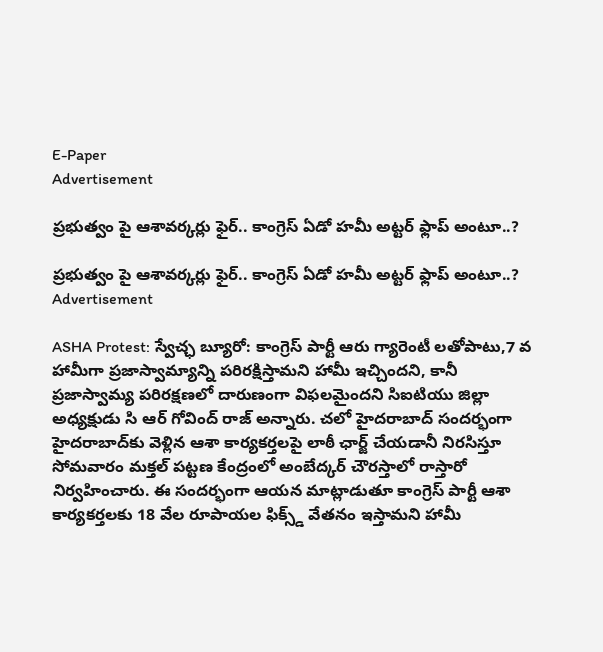E-Paper
Advertisement

ప్రభుత్వం పై ఆశావర్కర్లు ఫైర్.. కాంగ్రెస్ ఏడో హమీ అట్టర్ ఫ్లాప్ అంటూ..?

ప్రభుత్వం పై ఆశావర్కర్లు ఫైర్.. కాంగ్రెస్ ఏడో హమీ అట్టర్ ఫ్లాప్ అంటూ..?
Advertisement

ASHA Protest: స్వేచ్ఛ బ్యూరో: కాంగ్రెస్ పార్టీ ఆరు గ్యారెంటీ లతోపాటు,7 వ హామీగా ప్రజాస్వామ్యాన్ని పరిరక్షిస్తామని హామీ ఇచ్చిందని, కానీ ప్రజాస్వామ్య పరిరక్షణలో దారుణంగా విఫలమైందని సిఐటియు జిల్లా అధ్యక్షుడు సి ఆర్ గోవింద్ రాజ్ అన్నారు. చలో హైదరాబాద్ సందర్భంగా హైదరాబాద్‌కు వెళ్లిన ఆశా కార్యకర్తలపై లాఠీ ఛార్జ్ చేయడానీ నిరసిస్తూ సోమవారం మక్తల్ పట్టణ కేంద్రంలో అంబేద్కర్ చౌరస్తాలో రాస్తారో నిర్వహించారు. ఈ సందర్భంగా ఆయన మాట్లాడుతూ కాంగ్రెస్ పార్టీ ఆశా కార్యకర్తలకు 18 వేల రూపాయల ఫిక్స్డ్ వేతనం ఇస్తామని హామీ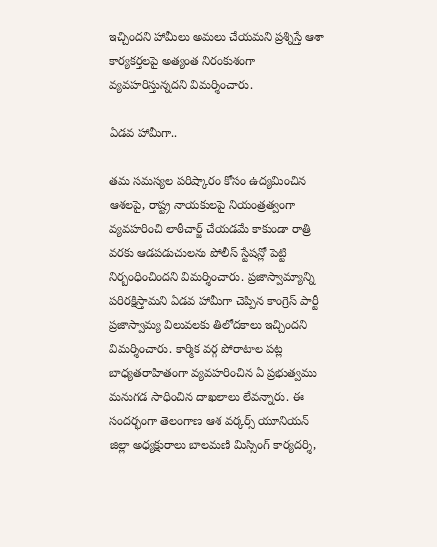ఇచ్చిందని హామీలు అమలు చేయమని ప్రశ్నిస్తే ఆశా కార్యకర్తలపై అత్యంత నిరంకుశంగా వ్యవహరిస్తున్నదని విమర్శించారు.

ఏడవ హామీగా..

తమ సమస్యల పరిష్కారం కోసం ఉద్యమించిన ఆశలపై, రాష్ట్ర నాయకులపై నియంత్రత్వంగా వ్యవహరించి లాఠీచార్జ్ చేయడమే కాకుండా రాత్రి వరకు ఆడపడుచులను పోలీస్ స్టేషన్లో పెట్టి నిర్బంధించిందని విమర్శించారు. ప్రజాస్వామ్యాన్ని పరిరక్షిస్తామని ఏడవ హామీగా చెప్పిన కాంగ్రెస్ పార్టీ ప్రజాస్వామ్య విలువలకు తిలోదకాలు ఇచ్చిందని విమర్శించారు. కార్మిక వర్గ పోరాటాల పట్ల బాధ్యతరాహితంగా వ్యవహరించిన ఏ ప్రభుత్వము మనుగడ సాధించిన దాఖలాలు లేవన్నారు. ఈ సందర్భంగా తెలంగాణ ఆశ వర్కర్స్ యూనియన్ జిల్లా అధ్యక్షురాలు బాలమణి మిస్సింగ్ కార్యదర్శి,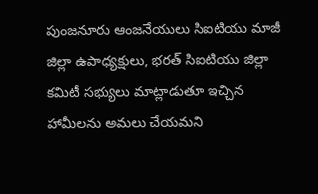పుంజనూరు ఆంజనేయులు సిఐటియు మాజీ జిల్లా ఉపాధ్యక్షులు, భరత్ సిఐటియు జిల్లా కమిటీ సభ్యులు మాట్లాడుతూ ఇచ్చిన హామీలను అమలు చేయమని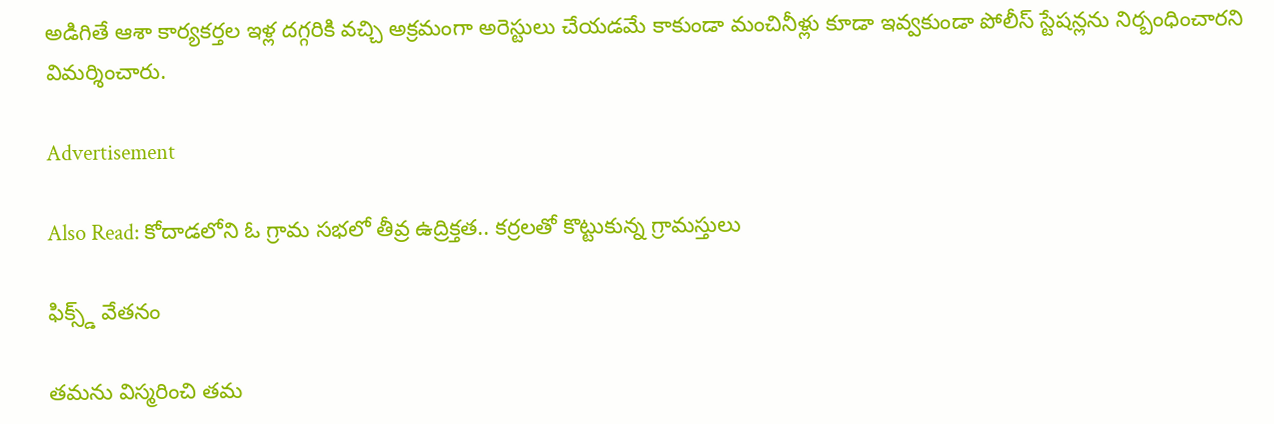అడిగితే ఆశా కార్యకర్తల ఇళ్ల దగ్గరికి వచ్చి అక్రమంగా అరెస్టులు చేయడమే కాకుండా మంచినీళ్లు కూడా ఇవ్వకుండా పోలీస్ స్టేషన్లను నిర్బంధించారని విమర్శించారు.

Advertisement

Also Read: కోదాడలోని ఓ గ్రామ సభలో తీవ్ర ఉద్రిక్తత.. కర్రలతో కొట్టుకున్న గ్రామస్తులు

ఫిక్స్డ్ వేతనం

తమను విస్మరించి తమ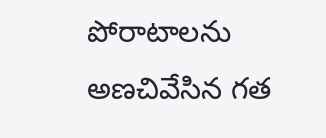పోరాటాలను అణచివేసిన గత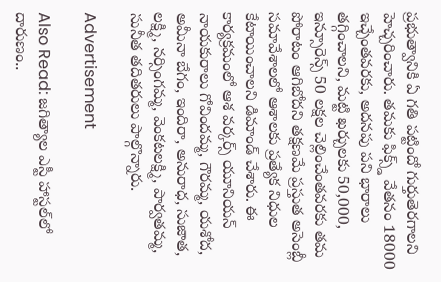ప్రభుత్వానికి ఏ గతి పట్టిందో గుర్తుతెరగాలని హెచ్చరించారు. తమకు ఫిక్స్డ్ వేతనం 18000 ఇచ్చేంతవరకు, అదనపు పని భారాలు తగ్గించాలని, మట్టి ఖర్చులకు 50,000, ఇన్సూరెన్స్ 50 లక్షల చెల్లించేంతవరకు తమ పోరాటం ఆగిబోదని తక్షణమే ప్రస్తుత అసెంబ్లీ సమావేశాలలో ఆశాలకు ప్రత్యేక నిధుల కేటాయించాలని డిమాండ్ చేశారు. ఈ కార్యక్రమంలో ఆశ వర్కర్స్ యూనియన్ నాయకురాలు గోవిందమ్మ, గౌరమ్మ, యశోద, అమీనా బేగం, ఇందిరా, అనురాధ, సుజాత, లక్ష్మి, నర్సింగమ్మ, వెంకటలక్ష్మి, పార్వతమ్మ, సునీత తదితరులు పాల్గొన్నారు.

Advertisement

Also Read: జగిత్యాల ఎస్టీ హాస్టల్‌లో దారుణం..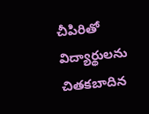చీపిరితో విద్యార్థులను చితకబాదిన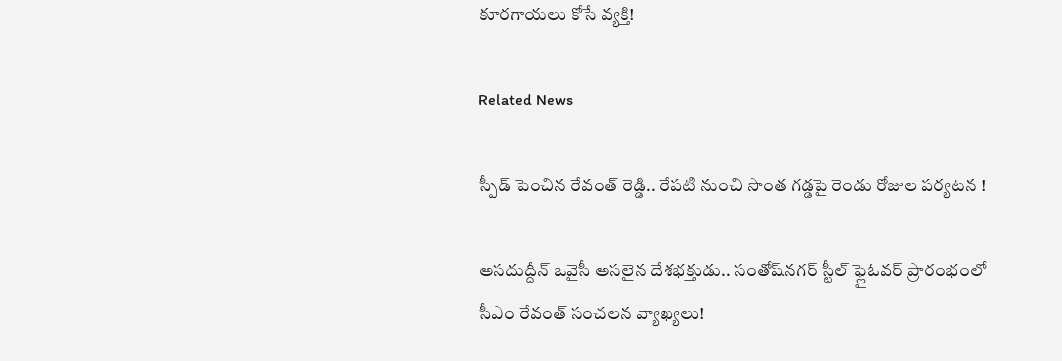కూరగాయలు కోసే వ్యక్తి!

Related News

స్పీడ్ పెంచిన రేవంత్ రెడ్డి.. రేపటి నుంచి సొంత గడ్డపై రెండు రోజుల పర్యటన !

అసదుద్దీన్ ఒవైసీ అసలైన దేశభక్తుడు.. సంతోష్‌నగర్ స్టీల్ ఫ్లైఓవర్ ప్రారంభంలో సీఎం రేవంత్ సంచలన వ్యాఖ్యలు!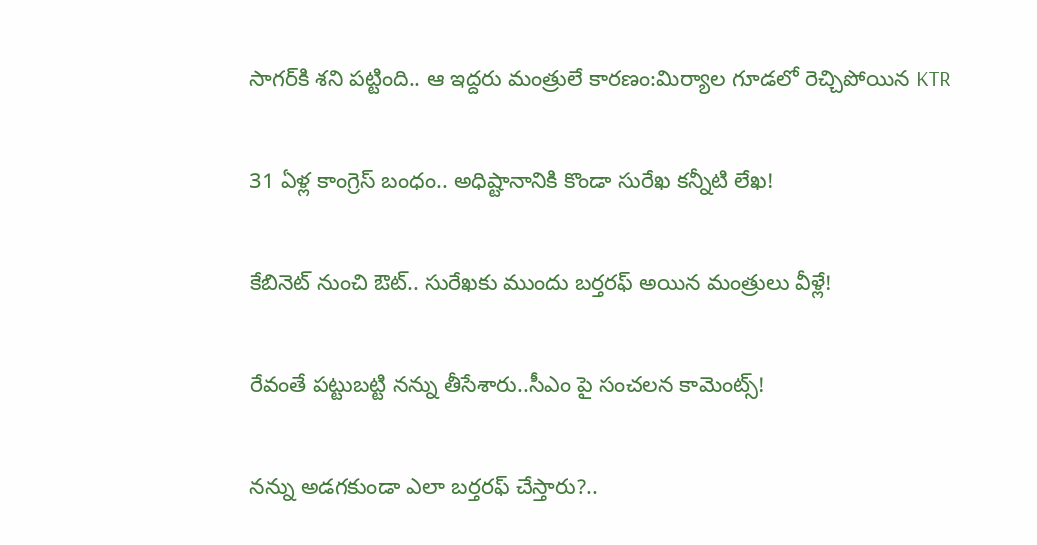సాగర్‌కి శని పట్టింది.. ఆ ఇద్దరు మంత్రులే కారణం:మిర్యాల గూడలో రెచ్చిపోయిన KTR

31 ఏళ్ల కాంగ్రెస్ బంధం.. అధిష్టానానికి కొండా సురేఖ కన్నీటి లేఖ!

కేబినెట్ నుంచి ఔట్.. సురేఖకు ముందు బర్తరఫ్ అయిన మంత్రులు వీళ్లే!

రేవంతే పట్టుబట్టి నన్ను తీసేశారు..సీఎం పై సంచలన కామెంట్స్!

నన్ను అడగకుండా ఎలా బర్తరఫ్ చేస్తారు?..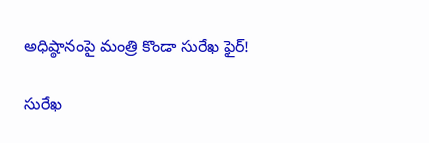అధిష్ఠానంపై మంత్రి కొండా సురేఖ ఫైర్!

సురేఖ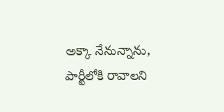అక్కా నేనున్నాను, పార్టీలోకి రావాలని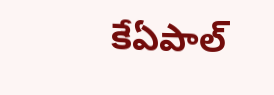కేఏపాల్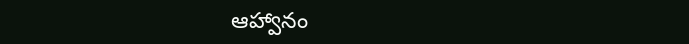ఆహ్వానం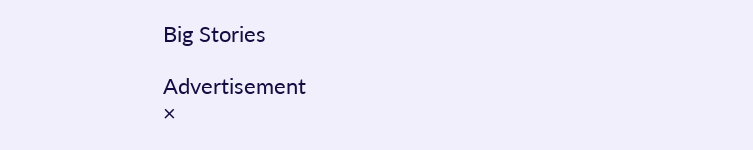Big Stories

Advertisement
×